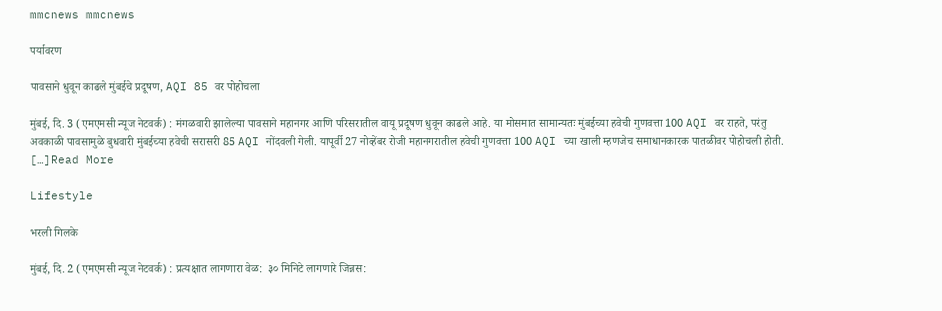mmcnews mmcnews

पर्यावरण

पावसाने धुवून काढले मुंबईचे प्रदूषण, AQI 85 वर पोहोचला

मुंबई, दि. 3 (एमएमसी न्यूज नेटवर्क) : मंगळवारी झालेल्या पावसाने महानगर आणि परिसरातील वायू प्रदूषण धुवून काढले आहे. या मोसमात सामान्यतः मुंबईच्या हवेची गुणवत्ता 100 AQI वर राहते, परंतु अवकाळी पावसामुळे बुधवारी मुंबईच्या हवेची सरासरी 85 AQI नोंदवली गेली. यापूर्वी 27 नोव्हेंबर रोजी महानगरातील हवेची गुणवत्ता 100 AQI च्या खाली म्हणजेच समाधानकारक पातळीवर पोहोचली होती. […]Read More

Lifestyle

भरली गिलके

मुंबई, दि. 2 (एमएमसी न्यूज नेटवर्क) : प्रत्यक्षात लागणारा वेळ:  ३० मिनिटे लागणारे जिन्नस: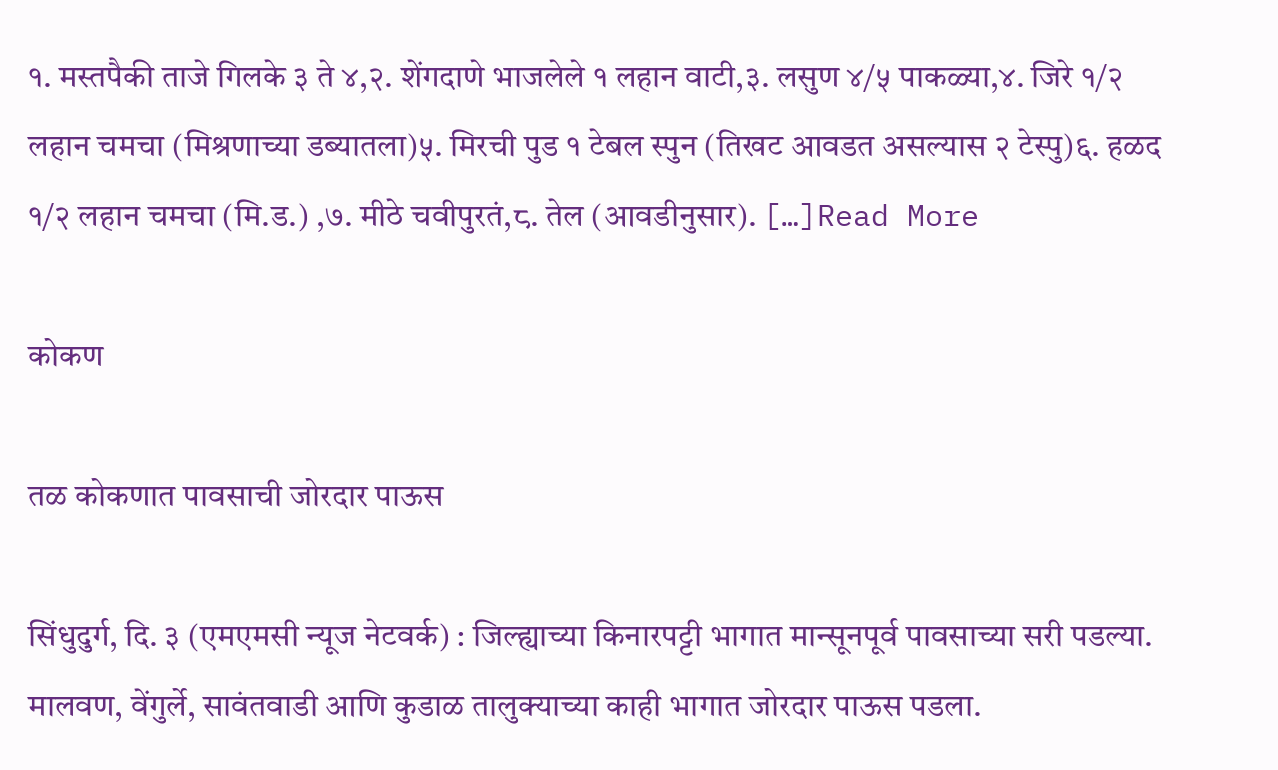१. मस्तपैकी ताजे गिलके ३ ते ४,२. शेंगदाणे भाजलेले १ लहान वाटी,३. लसुण ४/५ पाकळ्या,४. जिरे १/२ लहान चमचा (मिश्रणाच्या डब्यातला)५. मिरची पुड १ टेबल स्पुन (तिखट आवडत असल्यास २ टेस्पु)६. हळद १/२ लहान चमचा (मि.ड.) ,७. मीठे चवीपुरतं,८. तेल (आवडीनुसार). […]Read More

कोकण

तळ कोकणात पावसाची जोरदार पाऊस

सिंधुदुर्ग, दि. ३ (एमएमसी न्यूज नेटवर्क) : जिल्ह्याच्या किनारपट्टी भागात मान्सूनपूर्व पावसाच्या सरी पडल्या. मालवण, वेंगुर्ले, सावंतवाडी आणि कुडाळ तालुक्याच्या काही भागात जोरदार पाऊस पडला.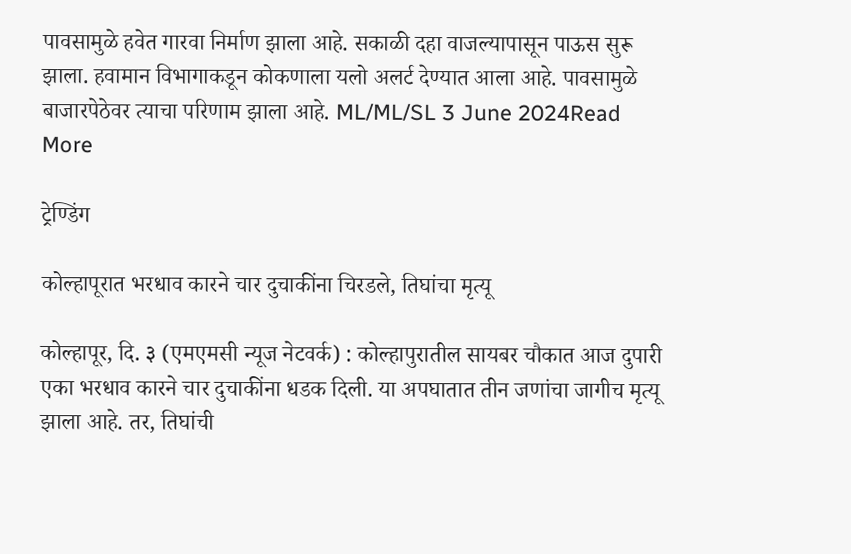पावसामुळे हवेत गारवा निर्माण झाला आहे. सकाळी दहा वाजल्यापासून पाऊस सुरू झाला. हवामान विभागाकडून कोकणाला यलो अलर्ट देण्यात आला आहे. पावसामुळे बाजारपेठेवर त्याचा परिणाम झाला आहे. ML/ML/SL 3 June 2024Read More

ट्रेण्डिंग

कोल्हापूरात भरधाव कारने चार दुचाकींना चिरडले, तिघांचा मृत्यू

कोल्हापूर, दि. ३ (एमएमसी न्यूज नेटवर्क) : कोल्हापुरातील सायबर चौकात आज दुपारी एका भरधाव कारने चार दुचाकींना धडक दिली. या अपघातात तीन जणांचा जागीच मृत्यू झाला आहे. तर, तिघांची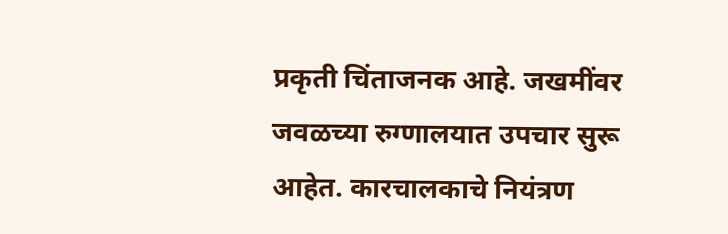प्रकृती चिंताजनक आहे. जखमींवर जवळच्या रुग्णालयात उपचार सुरू आहेत. कारचालकाचे नियंत्रण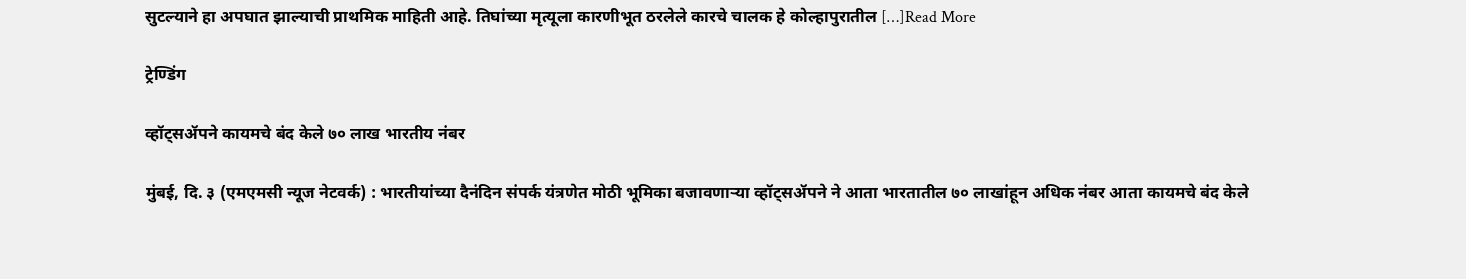सुटल्याने हा अपघात झाल्याची प्राथमिक माहिती आहे. तिघांच्या मृत्यूला कारणीभूत ठरलेले कारचे चालक हे कोल्हापुरातील […]Read More

ट्रेण्डिंग

व्हॉट्सॲपने कायमचे बंद केले ७० लाख भारतीय नंबर

मुंबई, दि. ३ (एमएमसी न्यूज नेटवर्क) : भारतीयांच्या दैनंदिन संपर्क यंत्रणेत मोठी भूमिका बजावणाऱ्या व्हॉट्सॲपने ने आता भारतातील ७० लाखांहून अधिक नंबर आता कायमचे बंद केले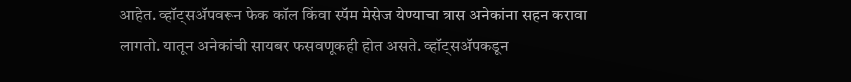आहेत. व्हॉट्सॲपवरून फेक कॉल किंवा स्पॅम मेसेज येण्याचा त्रास अनेकांना सहन करावा लागतो. यातून अनेकांची सायबर फसवणूकही होत असते. व्हॉट्सॲपकडून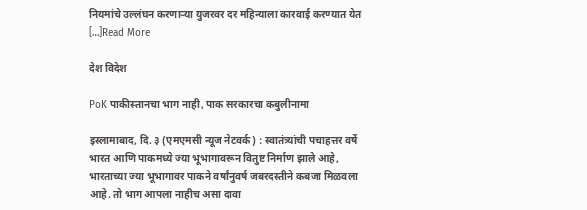नियमांचे उल्लंघन करणाऱ्या युजरवर दर महिन्याला कारवाई करण्यात येत […]Read More

देश विदेश

PoK पाकीस्तानचा भाग नाही, पाक सरकारचा कबुलीनामा

इस्लामाबाद, दि. ३ (एमएमसी न्यूज नेटवर्क) : स्वातंत्र्यांची पचाहत्तर वर्षे भारत आणि पाकमध्ये ज्या भूभागावरून वितुष्ट निर्माण झाले आहे, भारताच्या ज्या भूभागावर पाकने वर्षांनुवर्ष जबरदस्तीने कबजा मिळवला आहे. तो भाग आपला नाहीच असा दावा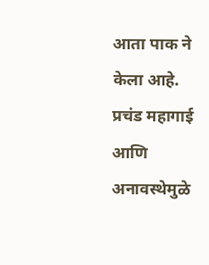आता पाक ने केला आहे. प्रचंड महागाई आणि अनावस्थेमुळे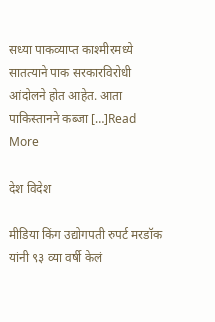सध्या पाकव्याप्त काश्मीरमध्ये सातत्याने पाक सरकारविरोधी आंदोलने होत आहेत. आता पाकिस्तानने कब्जा […]Read More

देश विदेश

मीडिया किंग उद्योगपती रुपर्ट मरडॉक यांनी ९३ व्या वर्षी केलं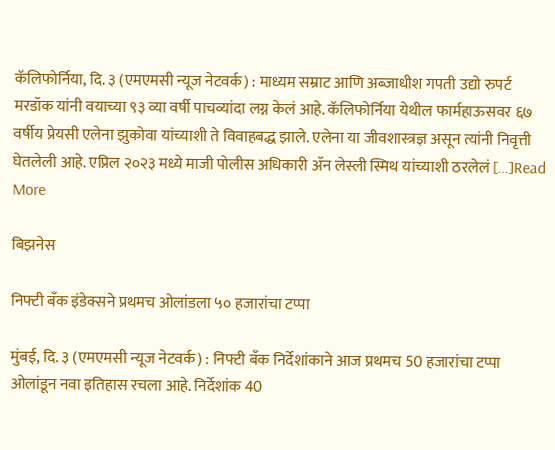कॅलिफोर्निया, दि. ३ (एमएमसी न्यूज नेटवर्क) : माध्यम सम्राट आणि अब्जाधीश गपती उद्यो रुपर्ट मरडॉक यांनी वयाच्या ९३ व्या वर्षी पाचव्यांदा लग्न केलं आहे. कॅलिफोर्निया येथील फार्महाऊसवर ६७ वर्षीय प्रेयसी एलेना झुकोवा यांच्याशी ते विवाहबद्ध झाले. एलेना या जीवशास्त्रज्ञ असून त्यांनी निवृत्ती घेतलेली आहे. एप्रिल २०२३ मध्ये माजी पोलीस अधिकारी ॲन लेस्ली स्मिथ यांच्याशी ठरलेलं […]Read More

बिझनेस

निफ्टी बँक इंडेक्सने प्रथमच ओलांडला ५० हजारांचा टप्पा

मुंबई, दि. ३ (एमएमसी न्यूज नेटवर्क) : निफ्टी बँक निर्देशांकाने आज प्रथमच 50 हजारांचा टप्पा ओलांडून नवा इतिहास रचला आहे. निर्देशांक 40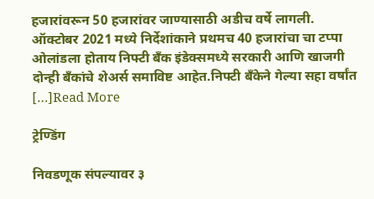हजारांवरून 50 हजारांवर जाण्यासाठी अडीच वर्षे लागली. ऑक्टोबर 2021 मध्ये निर्देशांकाने प्रथमच 40 हजारांचा चा टप्पा ओलांडला होताय निफ्टी बँक इंडेक्समध्ये सरकारी आणि खाजगी दोन्ही बँकांचे शेअर्स समाविष्ट आहेत.निफ्टी बँकेने गेल्या सहा वर्षांत […]Read More

ट्रेण्डिंग

निवडणूक संपल्यावर ३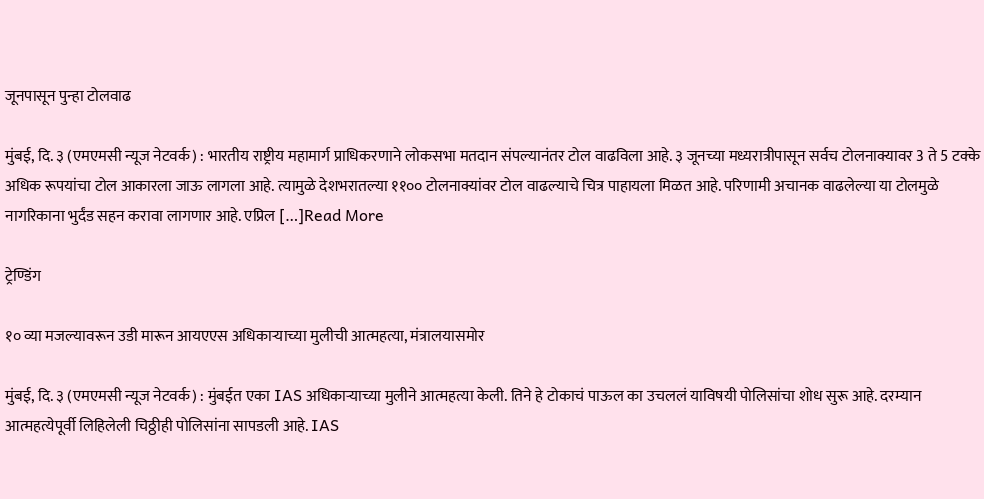जूनपासून पुन्हा टोलवाढ

मुंबई, दि. ३ (एमएमसी न्यूज नेटवर्क) : भारतीय राष्ट्रीय महामार्ग प्राधिकरणाने लोकसभा मतदान संपल्यानंतर टोल वाढविला आहे. ३ जूनच्या मध्यरात्रीपासून सर्वच टोलनाक्यावर 3 ते 5 टक्के अधिक रूपयांचा टोल आकारला जाऊ लागला आहे. त्यामुळे देशभरातल्या ११०० टोलनाक्यांवर टोल वाढल्याचे चित्र पाहायला मिळत आहे. परिणामी अचानक वाढलेल्या या टोलमुळे नागरिकाना भुर्दंड सहन करावा लागणार आहे. एप्रिल […]Read More

ट्रेण्डिंग

१० व्या मजल्यावरून उडी मारून आयएएस अधिकाऱ्याच्या मुलीची आत्महत्या, मंत्रालयासमोर

मुंबई, दि. ३ (एमएमसी न्यूज नेटवर्क) : मुंबईत एका IAS अधिकाऱ्याच्या मुलीने आत्महत्या केली. तिने हे टोकाचं पाऊल का उचललं याविषयी पोलिसांचा शोध सुरू आहे. दरम्यान आत्महत्येपूर्वी लिहिलेली चिठ्ठीही पोलिसांना सापडली आहे. IAS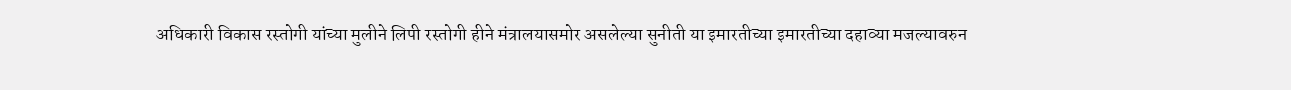अधिकारी विकास रस्तोगी यांच्या मुलीने लिपी रस्तोगी हीने मंत्रालयासमोर असलेल्या सुनीती या इमारतीच्या इमारतीच्या दहाव्या मजल्यावरुन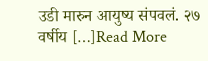उडी मारुन आयुष्य संपवलं. २७ वर्षीय […]Read More